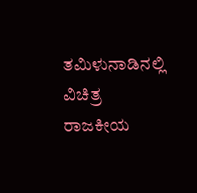ತಮಿಳುನಾಡಿನಲ್ಲಿ ವಿಚಿತ್ರ ರಾಜಕೀಯ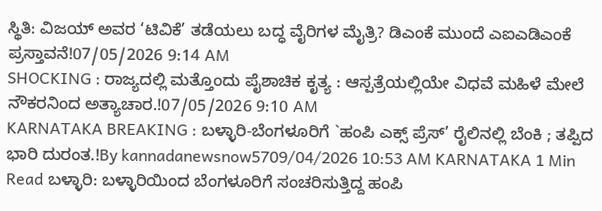ಸ್ಥಿತಿ: ವಿಜಯ್ ಅವರ ‘ಟಿವಿಕೆ’ ತಡೆಯಲು ಬದ್ಧ ವೈರಿಗಳ ಮೈತ್ರಿ? ಡಿಎಂಕೆ ಮುಂದೆ ಎಐಎಡಿಎಂಕೆ ಪ್ರಸ್ತಾವನೆ!07/05/2026 9:14 AM
SHOCKING : ರಾಜ್ಯದಲ್ಲಿ ಮತ್ತೊಂದು ಪೈಶಾಚಿಕ ಕೃತ್ಯ : ಆಸ್ಪತ್ರೆಯಲ್ಲಿಯೇ ವಿಧವೆ ಮಹಿಳೆ ಮೇಲೆ ನೌಕರನಿಂದ ಅತ್ಯಾಚಾರ.!07/05/2026 9:10 AM
KARNATAKA BREAKING : ಬಳ್ಳಾರಿ-ಬೆಂಗಳೂರಿಗೆ `ಹಂಪಿ ಎಕ್ಸ್ ಪ್ರೆಸ್’ ರೈಲಿನಲ್ಲಿ ಬೆಂಕಿ ; ತಪ್ಪಿದ ಭಾರಿ ದುರಂತ.!By kannadanewsnow5709/04/2026 10:53 AM KARNATAKA 1 Min Read ಬಳ್ಳಾರಿ: ಬಳ್ಳಾರಿಯಿಂದ ಬೆಂಗಳೂರಿಗೆ ಸಂಚರಿಸುತ್ತಿದ್ದ ಹಂಪಿ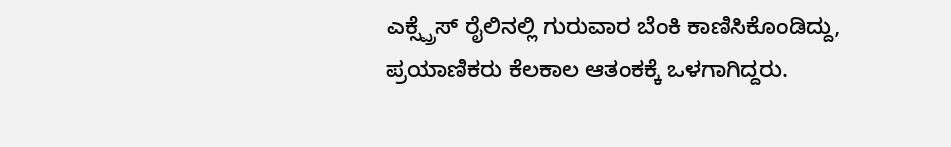ಎಕ್ಸ್ಪ್ರೆಸ್ ರೈಲಿನಲ್ಲಿ ಗುರುವಾರ ಬೆಂಕಿ ಕಾಣಿಸಿಕೊಂಡಿದ್ದು, ಪ್ರಯಾಣಿಕರು ಕೆಲಕಾಲ ಆತಂಕಕ್ಕೆ ಒಳಗಾಗಿದ್ದರು.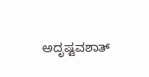ಅದೃಷ್ಟವಶಾತ್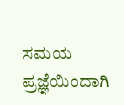ಸಮಯ ಪ್ರಜ್ಞೆಯಿಂದಾಗಿ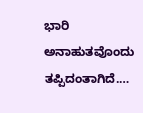ಭಾರಿ ಅನಾಹುತವೊಂದು ತಪ್ಪಿದಂತಾಗಿದೆ.…